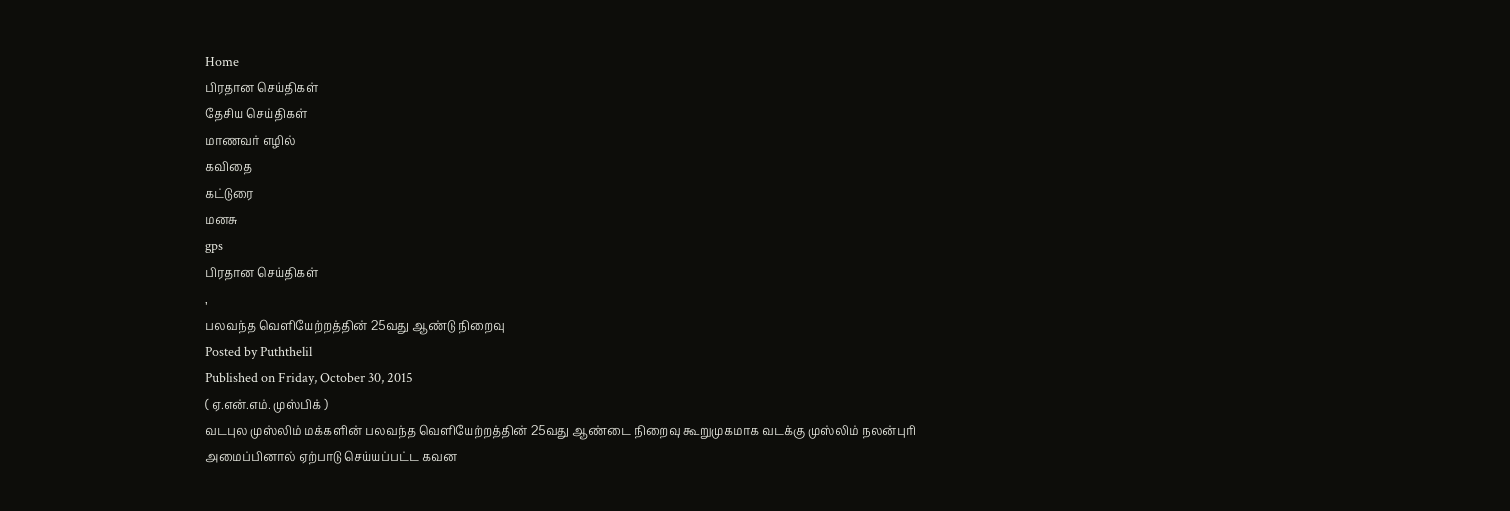Home
பிரதான செய்திகள்
தேசிய செய்திகள்
மாணவர் எழில்
கவிதை
கட்டுரை
மனசு
gps
பிரதான செய்திகள்
,
பலவந்த வெளியேற்றத்தின் 25வது ஆண்டு நிறைவு
Posted by Puththelil
Published on Friday, October 30, 2015
( ஏ.என்.எம். முஸ்பிக் )
வடபுல முஸ்லிம் மக்களின் பலவந்த வெளியேற்றத்தின் 25வது ஆண்டை நிறைவு கூறுமுகமாக வடக்கு முஸ்லிம் நலன்புரி அமைப்பினால் ஏற்பாடு செய்யப்பட்ட கவன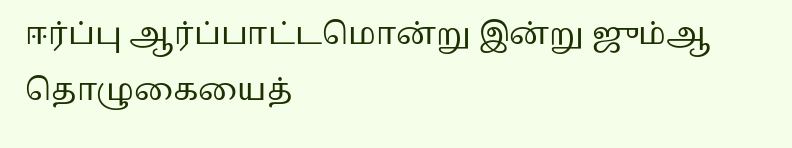ஈர்ப்பு ஆர்ப்பாட்டமொன்று இன்று ஜும்ஆ தொழுகையைத்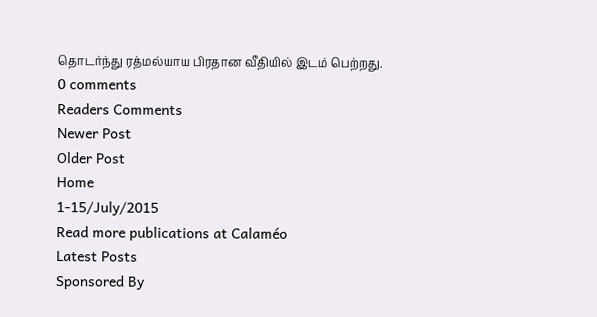தொடர்ந்து ரத்மல்யாய பிரதான வீதியில் இடம் பெற்றது.
0 comments
Readers Comments
Newer Post
Older Post
Home
1-15/July/2015
Read more publications at Calaméo
Latest Posts
Sponsored By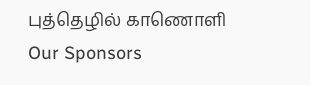புத்தெழில் காணொளி
Our Sponsors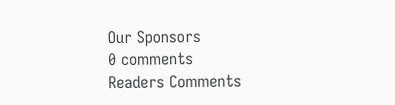Our Sponsors
0 comments
Readers Comments